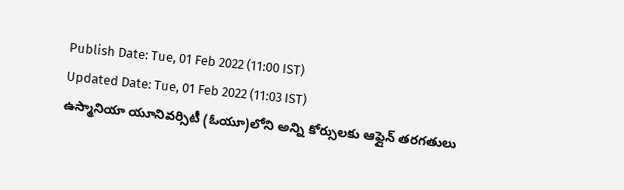Publish Date: Tue, 01 Feb 2022 (11:00 IST)
Updated Date: Tue, 01 Feb 2022 (11:03 IST)
ఉస్మానియా యూనివర్సిటీ (ఓయూ)లోని అన్ని కోర్సులకు ఆఫ్లైన్ తరగతులు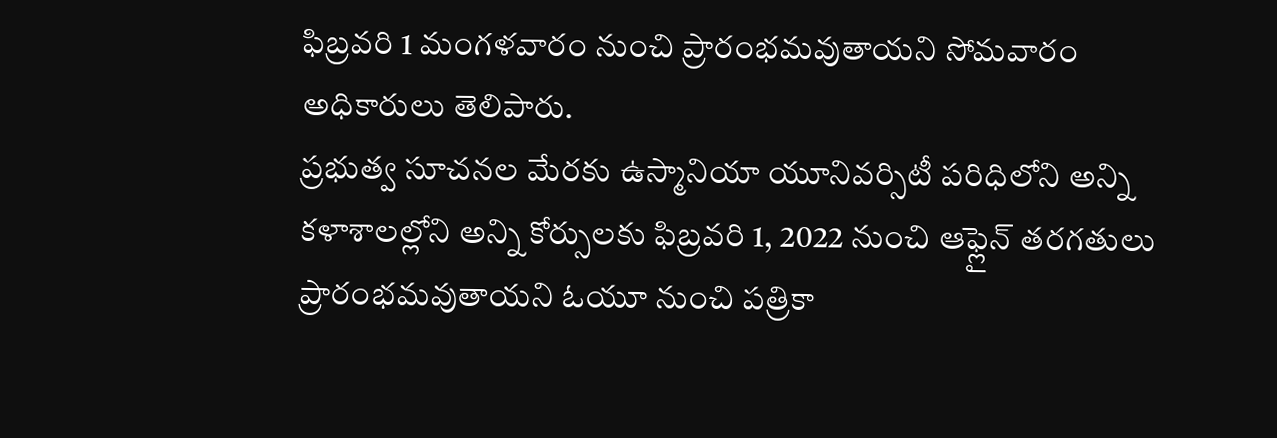ఫిబ్రవరి 1 మంగళవారం నుంచి ప్రారంభమవుతాయని సోమవారం అధికారులు తెలిపారు.
ప్రభుత్వ సూచనల మేరకు ఉస్మానియా యూనివర్సిటీ పరిధిలోని అన్ని కళాశాలల్లోని అన్ని కోర్సులకు ఫిబ్రవరి 1, 2022 నుంచి ఆఫ్లైన్ తరగతులు ప్రారంభమవుతాయని ఓయూ నుంచి పత్రికా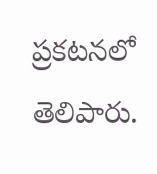ప్రకటనలో తెలిపారు.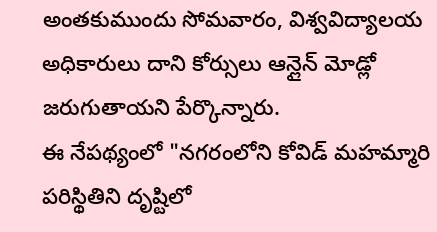అంతకుముందు సోమవారం, విశ్వవిద్యాలయ అధికారులు దాని కోర్సులు ఆన్లైన్ మోడ్లో జరుగుతాయని పేర్కొన్నారు.
ఈ నేపథ్యంలో "నగరంలోని కోవిడ్ మహమ్మారి పరిస్థితిని దృష్టిలో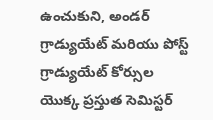ఉంచుకుని, అండర్ గ్రాడ్యుయేట్ మరియు పోస్ట్ గ్రాడ్యుయేట్ కోర్సుల యొక్క ప్రస్తుత సెమిస్టర్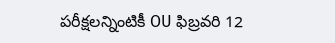పరీక్షలన్నింటికీ OU ఫిబ్రవరి 12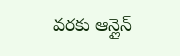వరకు ఆన్లైన్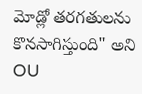మోడ్లో తరగతులను కొనసాగిస్తుంది" అని OU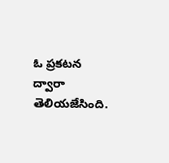ఓ ప్రకటన ద్వారా తెలియజేసింది.